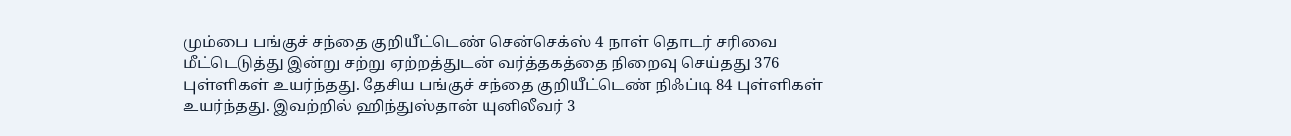மும்பை பங்குச் சந்தை குறியீட்டெண் சென்செக்ஸ் 4 நாள் தொடர் சரிவை மீட்டெடுத்து இன்று சற்று ஏற்றத்துடன் வர்த்தகத்தை நிறைவு செய்தது 376 புள்ளிகள் உயர்ந்தது. தேசிய பங்குச் சந்தை குறியீட்டெண் நிஃப்டி 84 புள்ளிகள் உயர்ந்தது. இவற்றில் ஹிந்துஸ்தான் யுனிலீவர் 3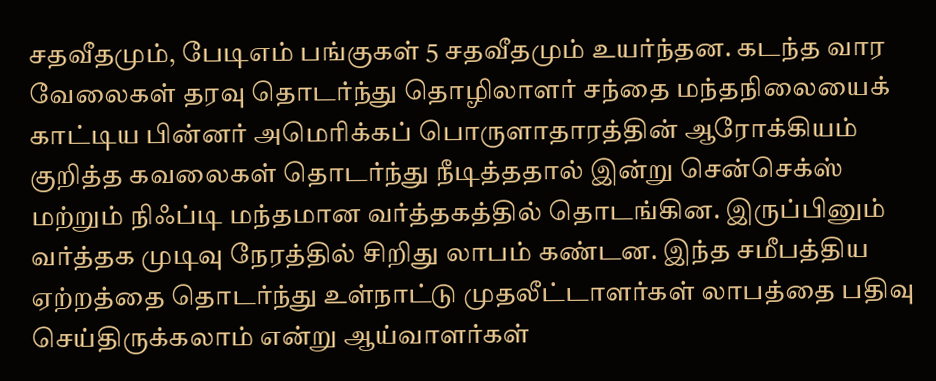சதவீதமும், பேடிஎம் பங்குகள் 5 சதவீதமும் உயர்ந்தன. கடந்த வார வேலைகள் தரவு தொடர்ந்து தொழிலாளர் சந்தை மந்தநிலையைக் காட்டிய பின்னர் அமெரிக்கப் பொருளாதாரத்தின் ஆரோக்கியம் குறித்த கவலைகள் தொடர்ந்து நீடித்ததால் இன்று சென்செக்ஸ் மற்றும் நிஃப்டி மந்தமான வர்த்தகத்தில் தொடங்கின. இருப்பினும் வர்த்தக முடிவு நேரத்தில் சிறிது லாபம் கண்டன. இந்த சமீபத்திய ஏற்றத்தை தொடர்ந்து உள்நாட்டு முதலீட்டாளர்கள் லாபத்தை பதிவு செய்திருக்கலாம் என்று ஆய்வாளர்கள்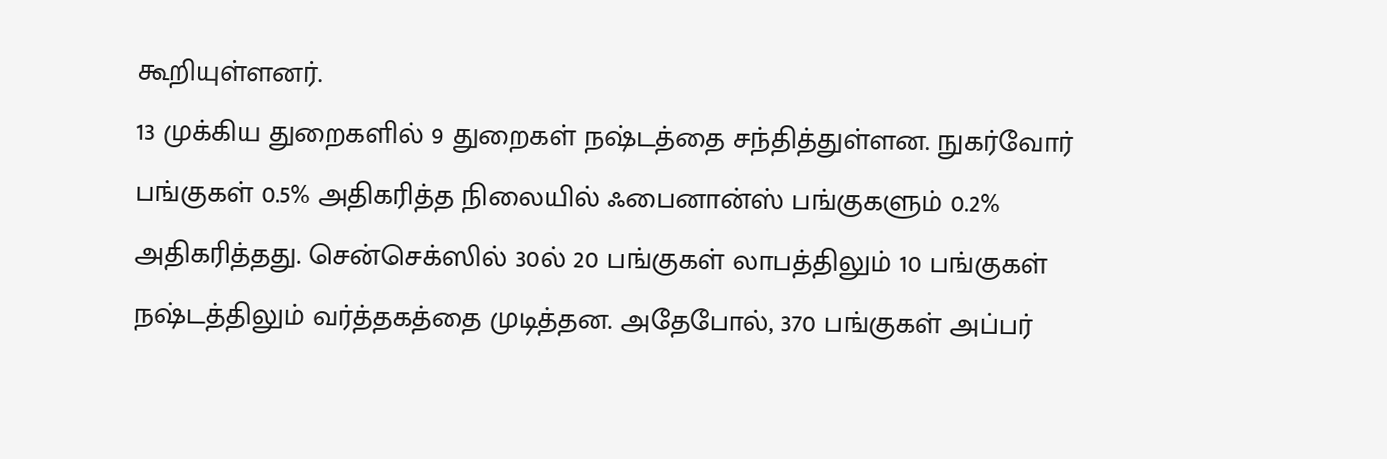கூறியுள்ளனர்.
13 முக்கிய துறைகளில் 9 துறைகள் நஷ்டத்தை சந்தித்துள்ளன. நுகர்வோர் பங்குகள் 0.5% அதிகரித்த நிலையில் ஃபைனான்ஸ் பங்குகளும் 0.2% அதிகரித்தது. சென்செக்ஸில் 30ல் 20 பங்குகள் லாபத்திலும் 10 பங்குகள் நஷ்டத்திலும் வர்த்தகத்தை முடித்தன. அதேபோல், 370 பங்குகள் அப்பர்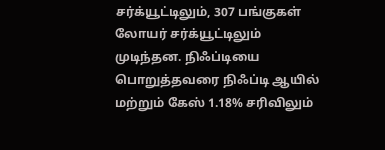சர்க்யூட்டிலும், 307 பங்குகள் லோயர் சர்க்யூட்டிலும் முடிந்தன. நிஃப்டியை பொறுத்தவரை நிஃப்டி ஆயில் மற்றும் கேஸ் 1.18% சரிவிலும்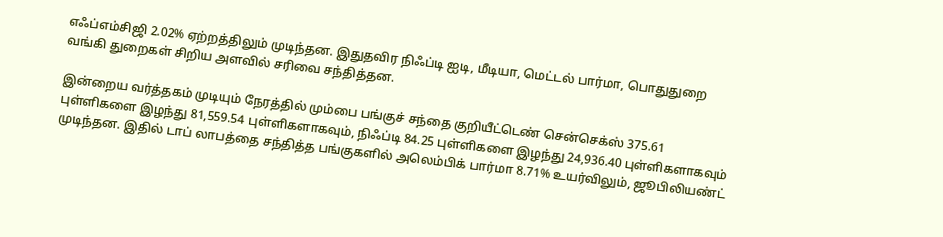எஃப்எம்சிஜி 2.02% ஏற்றத்திலும் முடிந்தன. இதுதவிர நிஃப்டி ஐடி, மீடியா, மெட்டல் பார்மா, பொதுதுறை வங்கி துறைகள் சிறிய அளவில் சரிவை சந்தித்தன.

இன்றைய வர்த்தகம் முடியும் நேரத்தில் மும்பை பங்குச் சந்தை குறியீட்டெண் சென்செக்ஸ் 375.61 புள்ளிகளை இழந்து 81,559.54 புள்ளிகளாகவும், நிஃப்டி 84.25 புள்ளிகளை இழந்து 24,936.40 புள்ளிகளாகவும் முடிந்தன. இதில் டாப் லாபத்தை சந்தித்த பங்குகளில் அலெம்பிக் பார்மா 8.71% உயர்விலும், ஜூபிலியண்ட்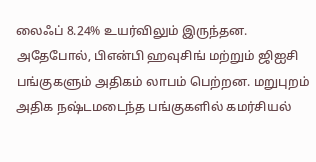லைஃப் 8.24% உயர்விலும் இருந்தன. அதேபோல், பிஎன்பி ஹவுசிங் மற்றும் ஜிஐசி பங்குகளும் அதிகம் லாபம் பெற்றன. மறுபுறம் அதிக நஷ்டமடைந்த பங்குகளில் கமர்சியல்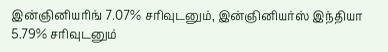இன்ஞினியரிங் 7.07% சரிவுடனும், இன்ஞினியர்ஸ் இந்தியா 5.79% சரிவுடனும்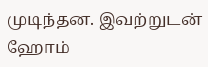முடிந்தன. இவற்றுடன் ஹோம்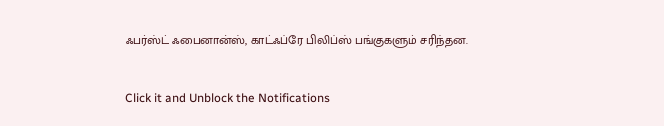ஃபர்ஸ்ட் ஃபைனான்ஸ், காட்ஃப்ரே பிலிப்ஸ் பங்குகளும் சரிந்தன.


Click it and Unblock the Notifications